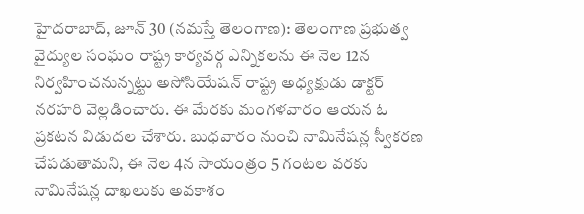హైదరాబాద్, జూన్ 30 (నమస్తే తెలంగాణ): తెలంగాణ ప్రభుత్వ వైద్యుల సంఘం రాష్ట్ర కార్యవర్గ ఎన్నికలను ఈ నెల 12న నిర్వహించనున్నట్టు అసోసియేషన్ రాష్ట్ర అధ్యక్షుడు డాక్టర్ నరహరి వెల్లడించారు. ఈ మేరకు మంగళవారం ఆయన ఓ ప్రకటన విడుదల చేశారు. బుధవారం నుంచి నామినేషన్ల స్వీకరణ చేపడుతామని, ఈ నెల 4న సాయంత్రం 5 గంటల వరకు నామినేషన్ల దాఖలుకు అవకాశం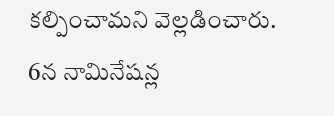కల్పించామని వెల్లడించారు.
6న నామినేషన్ల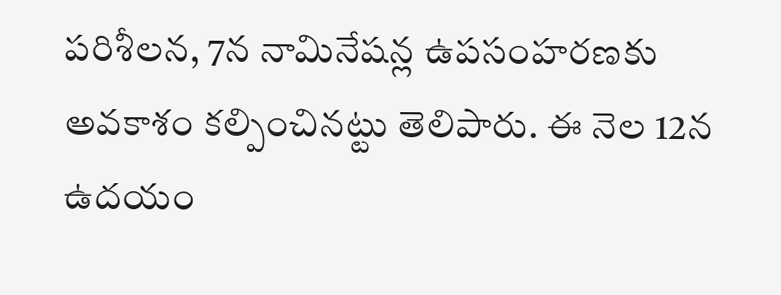పరిశీలన, 7న నామినేషన్ల ఉపసంహరణకు అవకాశం కల్పించినట్టు తెలిపారు. ఈ నెల 12న ఉదయం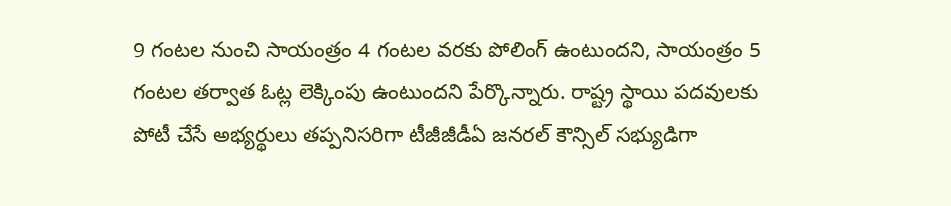9 గంటల నుంచి సాయంత్రం 4 గంటల వరకు పోలింగ్ ఉంటుందని, సాయంత్రం 5 గంటల తర్వాత ఓట్ల లెక్కింపు ఉంటుందని పేర్కొన్నారు. రాష్ట్ర స్థాయి పదవులకు పోటీ చేసే అభ్యర్థులు తప్పనిసరిగా టీజీజీడీఏ జనరల్ కౌన్సిల్ సభ్యుడిగా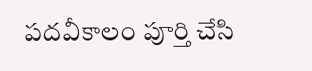పదవీకాలం పూర్తి చేసి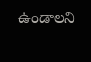ఉండాలని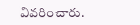వివరించారు.